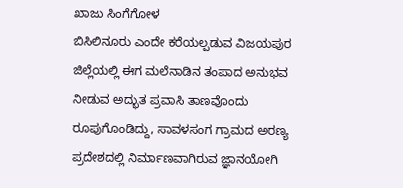ಖಾಜು ಸಿಂಗೆಗೋಳ
ಬಿಸಿಲಿನೂರು ಎಂದೇ ಕರೆಯಲ್ಪಡುವ ವಿಜಯಪುರ ಜಿಲ್ಲೆಯಲ್ಲಿ ಈಗ ಮಲೆನಾಡಿನ ತಂಪಾದ ಅನುಭವ ನೀಡುವ ಅದ್ಭುತ ಪ್ರವಾಸಿ ತಾಣವೊಂದು ರೂಪುಗೊಂಡಿದ್ದು, ಸಾವಳಸಂಗ ಗ್ರಾಮದ ಅರಣ್ಯ ಪ್ರದೇಶದಲ್ಲಿ ನಿರ್ಮಾಣವಾಗಿರುವ ಜ್ಞಾನಯೋಗಿ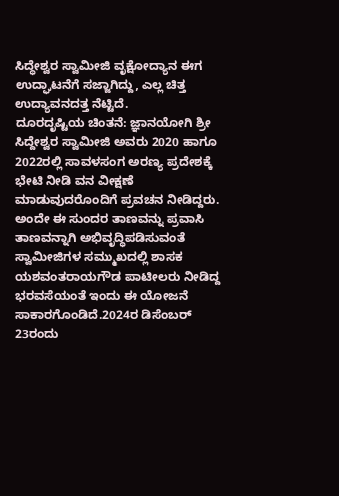ಸಿದ್ಧೇಶ್ವರ ಸ್ವಾಮೀಜಿ ವೃಕ್ಷೋದ್ಯಾನ ಈಗ ಉದ್ಘಾಟನೆಗೆ ಸಜ್ಜಾಗಿದ್ದು, ಎಲ್ಲ ಚಿತ್ತ ಉದ್ಯಾವನದತ್ತ ನೆಟ್ಟಿದೆ.
ದೂರದೃಷ್ಟಿಯ ಚಿಂತನೆ: ಜ್ಞಾನಯೋಗಿ ಶ್ರೀ ಸಿದ್ದೇಶ್ವರ ಸ್ವಾಮೀಜಿ ಅವರು 2020 ಹಾಗೂ 2022ರಲ್ಲಿ ಸಾವಳಸಂಗ ಅರಣ್ಯ ಪ್ರದೇಶಕ್ಕೆ ಭೇಟಿ ನೀಡಿ ವನ ವೀಕ್ಷಣೆ ಮಾಡುವುದರೊಂದಿಗೆ ಪ್ರವಚನ ನೀಡಿದ್ದರು. ಅಂದೇ ಈ ಸುಂದರ ತಾಣವನ್ನು ಪ್ರವಾಸಿ ತಾಣವನ್ನಾಗಿ ಅಭಿವೃದ್ಧಿಪಡಿಸುವಂತೆ ಸ್ವಾಮೀಜಿಗಳ ಸಮ್ಮುಖದಲ್ಲಿ ಶಾಸಕ ಯಶವಂತರಾಯಗೌಡ ಪಾಟೀಲರು ನೀಡಿದ್ದ ಭರವಸೆಯಂತೆ ಇಂದು ಈ ಯೋಜನೆ ಸಾಕಾರಗೊಂಡಿದೆ.2024ರ ಡಿಸೆಂಬರ್ 23ರಂದು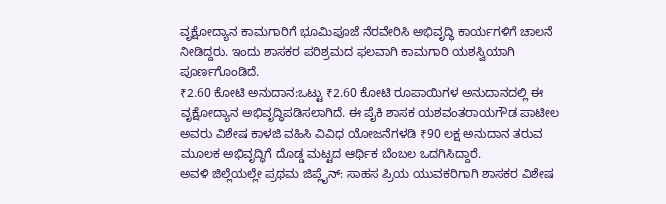ವೃಕ್ಷೋದ್ಯಾನ ಕಾಮಗಾರಿಗೆ ಭೂಮಿಪೂಜೆ ನೆರವೇರಿಸಿ ಅಭಿವೃದ್ಧಿ ಕಾರ್ಯಗಳಿಗೆ ಚಾಲನೆ ನೀಡಿದ್ದರು. ಇಂದು ಶಾಸಕರ ಪರಿಶ್ರಮದ ಫಲವಾಗಿ ಕಾಮಗಾರಿ ಯಶಸ್ವಿಯಾಗಿ ಪೂರ್ಣಗೊಂಡಿದೆ.
₹2.60 ಕೋಟಿ ಅನುದಾನ:ಒಟ್ಟು ₹2.60 ಕೋಟಿ ರೂಪಾಯಿಗಳ ಅನುದಾನದಲ್ಲಿ ಈ ವೃಕ್ಷೋದ್ಯಾನ ಅಭಿವೃದ್ಧಿಪಡಿಸಲಾಗಿದೆ. ಈ ಪೈಕಿ ಶಾಸಕ ಯಶವಂತರಾಯಗೌಡ ಪಾಟೀಲ ಅವರು ವಿಶೇಷ ಕಾಳಜಿ ವಹಿಸಿ ವಿವಿಧ ಯೋಜನೆಗಳಡಿ ₹90 ಲಕ್ಷ ಅನುದಾನ ತರುವ ಮೂಲಕ ಅಭಿವೃದ್ಧಿಗೆ ದೊಡ್ಡ ಮಟ್ಟದ ಆರ್ಥಿಕ ಬೆಂಬಲ ಒದಗಿಸಿದ್ದಾರೆ.
ಅವಳಿ ಜಿಲ್ಲೆಯಲ್ಲೇ ಪ್ರಥಮ ಜಿಪ್ಲೈನ್: ಸಾಹಸ ಪ್ರಿಯ ಯುವಕರಿಗಾಗಿ ಶಾಸಕರ ವಿಶೇಷ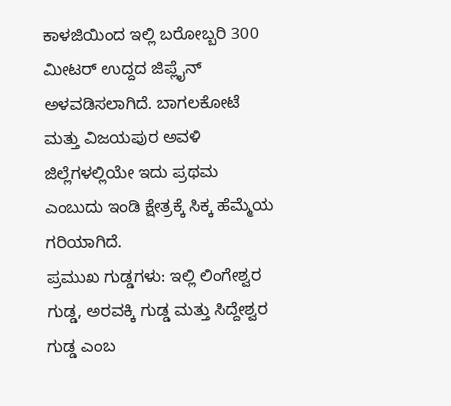ಕಾಳಜಿಯಿಂದ ಇಲ್ಲಿ ಬರೋಬ್ಬರಿ 300 ಮೀಟರ್ ಉದ್ದದ ಜಿಪ್ಲೈನ್ ಅಳವಡಿಸಲಾಗಿದೆ. ಬಾಗಲಕೋಟೆ ಮತ್ತು ವಿಜಯಪುರ ಅವಳಿ ಜಿಲ್ಲೆಗಳಲ್ಲಿಯೇ ಇದು ಪ್ರಥಮ ಎಂಬುದು ಇಂಡಿ ಕ್ಷೇತ್ರಕ್ಕೆ ಸಿಕ್ಕ ಹೆಮ್ಮೆಯ ಗರಿಯಾಗಿದೆ.
ಪ್ರಮುಖ ಗುಡ್ಡಗಳು: ಇಲ್ಲಿ ಲಿಂಗೇಶ್ವರ ಗುಡ್ಡ, ಅರವಕ್ಕಿ ಗುಡ್ಡ ಮತ್ತು ಸಿದ್ದೇಶ್ವರ ಗುಡ್ಡ ಎಂಬ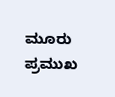ಮೂರು ಪ್ರಮುಖ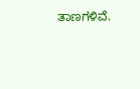ತಾಣಗಳಿವೆ.